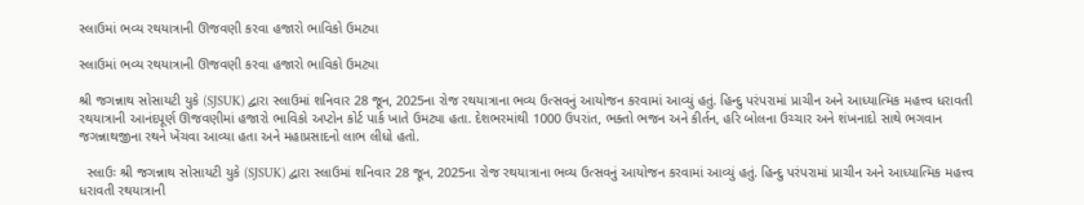સ્લાઉમાં ભવ્ય રથયાત્રાની ઊજવણી કરવા હજારો ભાવિકો ઉમટ્યા

સ્લાઉમાં ભવ્ય રથયાત્રાની ઊજવણી કરવા હજારો ભાવિકો ઉમટ્યા

શ્રી જગન્નાથ સોસાયટી યુકે (SJSUK) દ્વારા સ્લાઉમાં શનિવાર 28 જૂન, 2025ના રોજ રથયાત્રાના ભવ્ય ઉત્સવનું આયોજન કરવામાં આવ્યું હતું. હિન્દુ પરંપરામાં પ્રાચીન અને આધ્યાત્મિક મહત્ત્વ ધરાવતી રથયાત્રાની આનંદપૂર્ણ ઊજવણીમાં હજારો ભાવિકો અપ્ટોન કોર્ટ પાર્ક ખાતે ઉમટ્યા હતા. દેશભરમાંથી 1000 ઉપરાંત, ભક્તો ભજન અને કીર્તન, હરિ બોલના ઉચ્ચાર અને શંખનાદો સાથે ભગવાન જગન્નાથજીના રથને ખેંચવા આવ્યા હતા અને મહાપ્રસાદનો લાભ લીધો હતો.

  સ્લાઉઃ શ્રી જગન્નાથ સોસાયટી યુકે (SJSUK) દ્વારા સ્લાઉમાં શનિવાર 28 જૂન, 2025ના રોજ રથયાત્રાના ભવ્ય ઉત્સવનું આયોજન કરવામાં આવ્યું હતું. હિન્દુ પરંપરામાં પ્રાચીન અને આધ્યાત્મિક મહત્ત્વ ધરાવતી રથયાત્રાની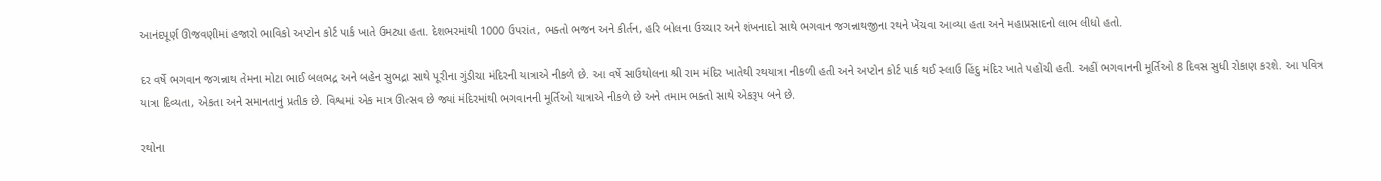આનંદપૂર્ણ ઊજવણીમાં હજારો ભાવિકો અપ્ટોન કોર્ટ પાર્ક ખાતે ઉમટ્યા હતા. દેશભરમાંથી 1000 ઉપરાંત, ભક્તો ભજન અને કીર્તન, હરિ બોલના ઉચ્ચાર અને શંખનાદો સાથે ભગવાન જગન્નાથજીના રથને ખેંચવા આવ્યા હતા અને મહાપ્રસાદનો લાભ લીધો હતો.

દર વર્ષે ભગવાન જગન્નાથ તેમના મોટા ભાઈ બલભદ્ર અને બહેન સુભદ્રા સાથે પૂરીના ગુંડીચા મંદિરની યાત્રાએ નીકળે છે. આ વર્ષે સાઉથોલના શ્રી રામ મંદિર ખાતેથી રથયાત્રા નીકળી હતી અને અપ્ટોન કોર્ટ પાર્ક થઈ સ્લાઉ હિંદુ મંદિર ખાતે પહોંચી હતી. અહીં ભગવાનની મૂર્તિઓ 8 દિવસ સુધી રોકાણ કરશે. આ પવિત્ર યાત્રા દિવ્યતા, એકતા અને સમાનતાનું પ્રતીક છે. વિશ્વમાં એક માત્ર ઊત્સવ છે જ્યાં મંદિરમાંથી ભગવાનની મૂર્તિઓ યાત્રાએ નીકળે છે અને તમામ ભક્તો સાથે એકરૂપ બને છે.

રથોના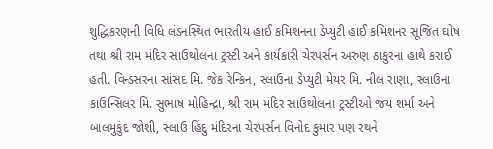શુદ્ધિકરણની વિધિ લંડનસ્થિત ભારતીય હાઈ કમિશનના ડેપ્યુટી હાઈ કમિશનર સૂજિત ઘોષ તથા શ્રી રામ મંદિર સાઉથોલના ટ્રસ્ટી અને કાર્યકારી ચેરપર્સન અરુણ ઠાકુરના હાથે કરાઈ હતી. વિન્ડસરના સાંસદ મિ. જેક રેન્કિન, સ્લાઉના ડેપ્યુટી મેયર મિ. નીલ રાણા, સ્લાઉના કાઉન્સિલર મિ. સુભાષ મોહિન્દ્રા, શ્રી રામ મંદિર સાઉથોલના ટ્રસ્ટીઓ જય શર્મા અને બાલમુકુંદ જોશી, સ્લાઉ હિંદુ મંદિરના ચેરપર્સન વિનોદ કુમાર પણ રથને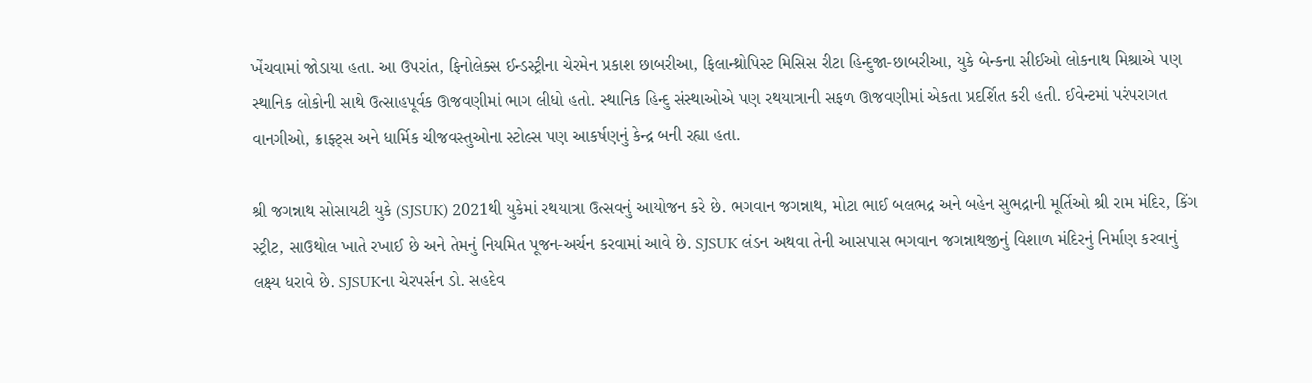ખેંચવામાં જોડાયા હતા. આ ઉપરાંત, ફિનોલેક્સ ઈન્ડસ્ટ્રીના ચેરમેન પ્રકાશ છાબરીઆ, ફિલાન્થ્રોપિસ્ટ મિસિસ રીટા હિન્દુજા-છાબરીઆ, યુકે બેન્કના સીઈઓ લોકનાથ મિશ્રાએ પણ સ્થાનિક લોકોની સાથે ઉત્સાહપૂર્વક ઊજવણીમાં ભાગ લીધો હતો. સ્થાનિક હિન્દુ સંસ્થાઓએ પણ રથયાત્રાની સફળ ઊજવણીમાં એકતા પ્રદર્શિત કરી હતી. ઈવેન્ટમાં પરંપરાગત વાનગીઓ, ક્રાફ્ટ્સ અને ધાર્મિક ચીજવસ્તુઓના સ્ટોલ્સ પણ આકર્ષણનું કેન્દ્ર બની રહ્યા હતા.

શ્રી જગન્નાથ સોસાયટી યુકે (SJSUK) 2021થી યુકેમાં રથયાત્રા ઉત્સવનું આયોજન કરે છે. ભગવાન જગન્નાથ, મોટા ભાઈ બલભદ્ર અને બહેન સુભદ્રાની મૂર્તિઓ શ્રી રામ મંદિર, કિંગ સ્ટ્રીટ, સાઉથોલ ખાતે રખાઈ છે અને તેમનું નિયમિત પૂજન-અર્ચન કરવામાં આવે છે. SJSUK લંડન અથવા તેની આસપાસ ભગવાન જગન્નાથજીનું વિશાળ મંદિરનું નિર્માણ કરવાનું લક્ષ્ય ધરાવે છે. SJSUKના ચેરપર્સન ડો. સહદેવ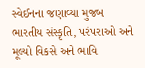સ્વેઈનના જણાવ્યા મુજબ ભારતીય સંસ્કૃતિ, પરંપરાઓ અને મૂલ્યો વિકસે અને ભાવિ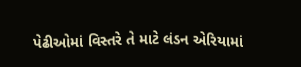પેઢીઓમાં વિસ્તરે તે માટે લંડન એરિયામાં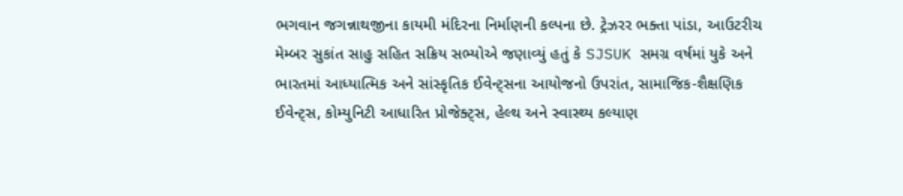ભગવાન જગન્નાથજીના કાયમી મંદિરના નિર્માણની કલ્પના છે. ટ્રેઝરર ભક્તા પાંડા, આઉટરીચ મેમ્બર સુકાંત સાહુ સહિત સક્રિય સભ્યોએ જણાવ્યું હતું કે SJSUK સમગ્ર વર્ષમાં યુકે અને ભારતમાં આધ્યાત્મિક અને સાંસ્કૃતિક ઈવેન્ટ્સના આયોજનો ઉપરાંત, સામાજિક-શૈક્ષણિક ઈવેન્ટ્સ, કોમ્યુનિટી આધારિત પ્રોજેક્ટ્સ, હેલ્થ અને સ્વાસ્થ્ય કલ્યાણ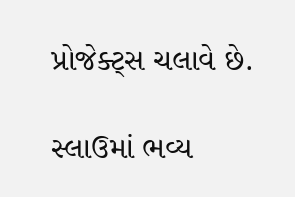પ્રોજેક્ટ્સ ચલાવે છે.

સ્લાઉમાં ભવ્ય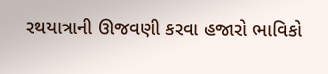રથયાત્રાની ઊજવણી કરવા હજારો ભાવિકો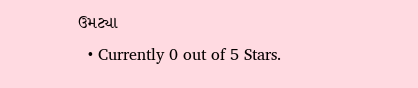ઉમટ્યા
  • Currently 0 out of 5 Stars.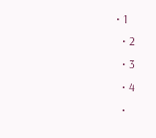• 1
  • 2
  • 3
  • 4
  •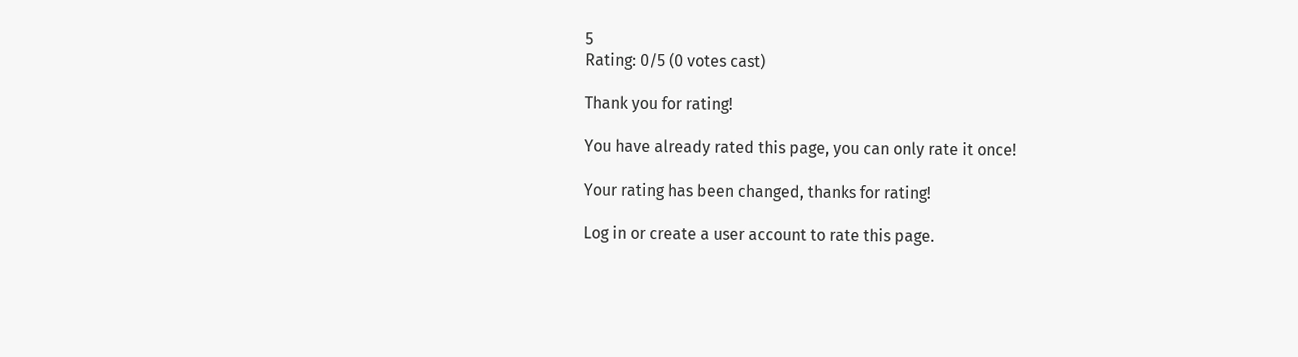5
Rating: 0/5 (0 votes cast)

Thank you for rating!

You have already rated this page, you can only rate it once!

Your rating has been changed, thanks for rating!

Log in or create a user account to rate this page.